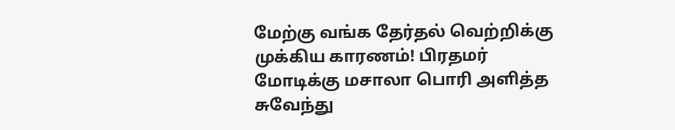மேற்கு வங்க தேர்தல் வெற்றிக்கு முக்கிய காரணம்! பிரதமர் மோடிக்கு மசாலா பொரி அளித்த சுவேந்து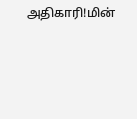அதிகாரி!மின்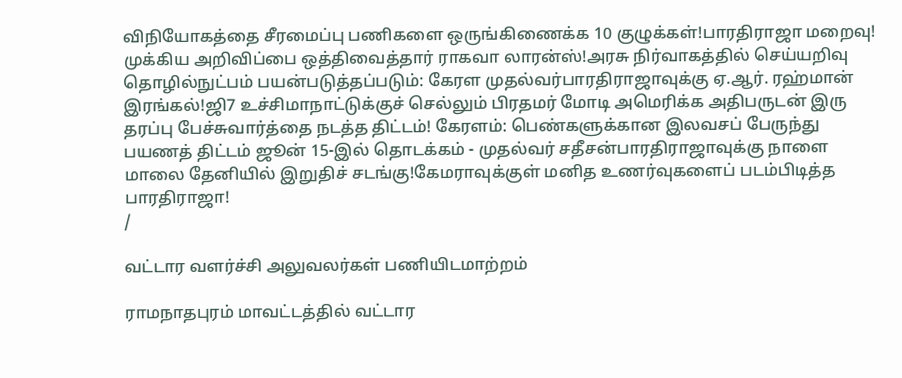விநியோகத்தை சீரமைப்பு பணிகளை ஒருங்கிணைக்க 10 குழுக்கள்!பாரதிராஜா மறைவு! முக்கிய அறிவிப்பை ஒத்திவைத்தார் ராகவா லாரன்ஸ்!அரசு நிர்வாகத்தில் செய்யறிவு தொழில்நுட்பம் பயன்படுத்தப்படும்: கேரள முதல்வர்பாரதிராஜாவுக்கு ஏ.ஆர். ரஹ்மான் இரங்கல்!ஜி7 உச்சிமாநாட்டுக்குச் செல்லும் பிரதமர் மோடி அமெரிக்க அதிபருடன் இரு தரப்பு பேச்சுவார்த்தை நடத்த திட்டம்! கேரளம்: பெண்களுக்கான இலவசப் பேருந்து பயணத் திட்டம் ஜூன் 15-இல் தொடக்கம் - முதல்வர் சதீசன்பாரதிராஜாவுக்கு நாளை மாலை தேனியில் இறுதிச் சடங்கு!கேமராவுக்குள் மனித உணர்வுகளைப் படம்பிடித்த பாரதிராஜா!
/

வட்டார வளர்ச்சி அலுவலர்கள் பணியிடமாற்றம்

ராமநாதபுரம் மாவட்டத்தில் வட்டார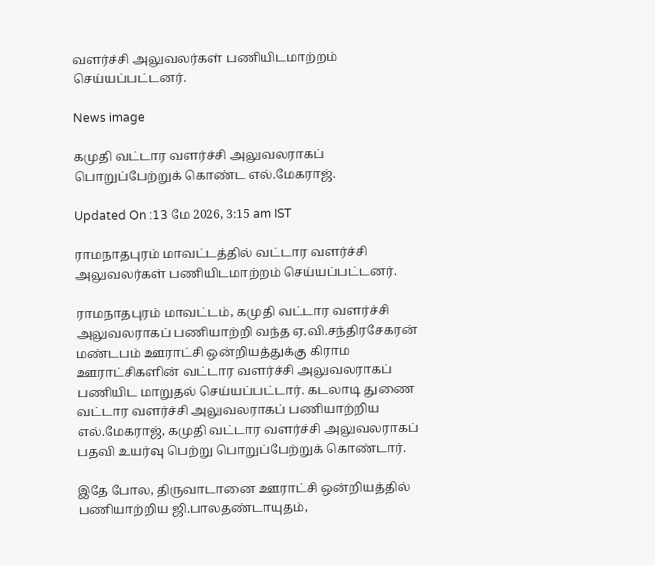வளர்ச்சி அலுவலர்கள் பணியிடமாற்றம் செய்யப்பட்டனர்.

News image

கமுதி வட்டார வளர்ச்சி அலுவலராகப் பொறுப்பேற்றுக் கொண்ட எல்.மேகராஜ்.

Updated On :13 மே 2026, 3:15 am IST

ராமநாதபுரம் மாவட்டத்தில் வட்டார வளர்ச்சி அலுவலர்கள் பணியிடமாற்றம் செய்யப்பட்டனர்.

ராமநாதபுரம் மாவட்டம், கமுதி வட்டார வளர்ச்சி அலுவலராகப் பணியாற்றி வந்த ஏ.வி.சந்திரசேகரன் மண்டபம் ஊராட்சி ஒன்றியத்துக்கு கிராம ஊராட்சிகளின் வட்டார வளர்ச்சி அலுவலராகப் பணியிட மாறுதல் செய்யப்பட்டார். கடலாடி துணை வட்டார வளர்ச்சி அலுவலராகப் பணியாற்றிய எல்.மேகராஜ், கமுதி வட்டார வளர்ச்சி அலுவலராகப் பதவி உயர்வு பெற்று பொறுப்பேற்றுக் கொண்டார்.

இதே போல, திருவாடானை ஊராட்சி ஒன்றியத்தில் பணியாற்றிய ஜி.பாலதண்டாயுதம்,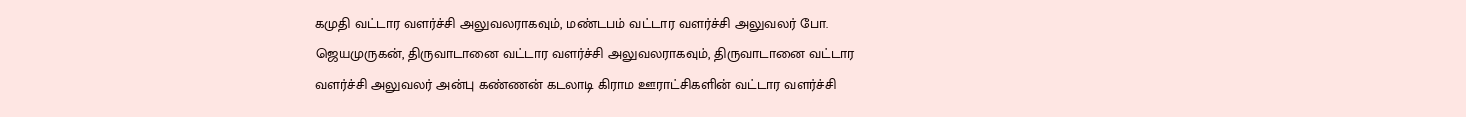கமுதி வட்டார வளர்ச்சி அலுவலராகவும், மண்டபம் வட்டார வளர்ச்சி அலுவலர் போ. ஜெயமுருகன், திருவாடானை வட்டார வளர்ச்சி அலுவலராகவும், திருவாடானை வட்டார வளர்ச்சி அலுவலர் அன்பு கண்ணன் கடலாடி கிராம ஊராட்சிகளின் வட்டார வளர்ச்சி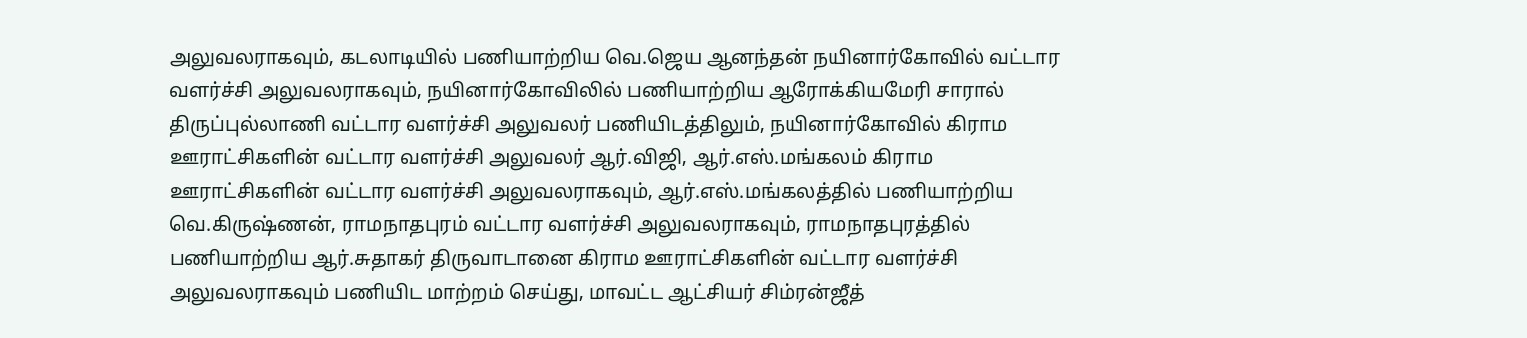அலுவலராகவும், கடலாடியில் பணியாற்றிய வெ.ஜெய ஆனந்தன் நயினார்கோவில் வட்டார வளர்ச்சி அலுவலராகவும், நயினார்கோவிலில் பணியாற்றிய ஆரோக்கியமேரி சாரால் திருப்புல்லாணி வட்டார வளர்ச்சி அலுவலர் பணியிடத்திலும், நயினார்கோவில் கிராம ஊராட்சிகளின் வட்டார வளர்ச்சி அலுவலர் ஆர்.விஜி, ஆர்.எஸ்.மங்கலம் கிராம ஊராட்சிகளின் வட்டார வளர்ச்சி அலுவலராகவும், ஆர்.எஸ்.மங்கலத்தில் பணியாற்றிய வெ.கிருஷ்ணன், ராமநாதபுரம் வட்டார வளர்ச்சி அலுவலராகவும், ராமநாதபுரத்தில் பணியாற்றிய ஆர்.சுதாகர் திருவாடானை கிராம ஊராட்சிகளின் வட்டார வளர்ச்சி அலுவலராகவும் பணியிட மாற்றம் செய்து, மாவட்ட ஆட்சியர் சிம்ரன்ஜீத்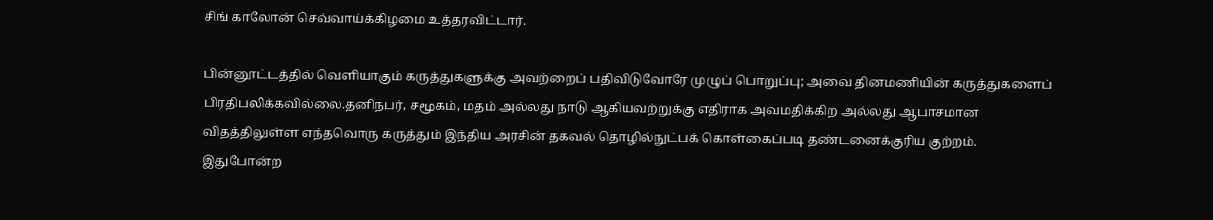சிங் காலோன் செவ்வாய்க்கிழமை உத்தரவிட்டார்.

பின்னூட்டத்தில் வெளியாகும் கருத்துகளுக்கு அவற்றைப் பதிவிடுவோரே முழுப் பொறுப்பு; அவை தினமணியின் கருத்துகளைப் பிரதிபலிக்கவில்லை.தனிநபர், சமூகம், மதம் அல்லது நாடு ஆகியவற்றுக்கு எதிராக அவமதிக்கிற அல்லது ஆபாசமான விதத்திலுள்ள எந்தவொரு கருத்தும் இந்திய அரசின் தகவல் தொழில்நுட்பக் கொள்கைப்படி தண்டனைக்குரிய குற்றம். இதுபோன்ற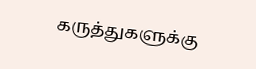கருத்துகளுக்கு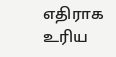எதிராக உரிய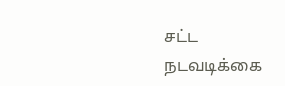சட்ட நடவடிக்கை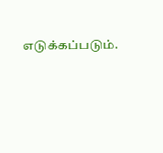எடுக்கப்படும்.